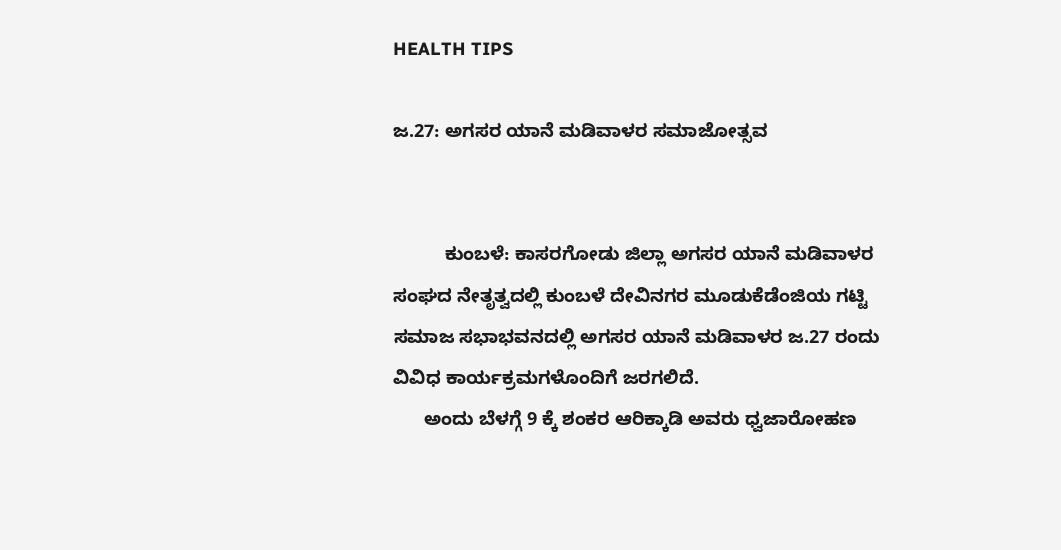HEALTH TIPS

ಜ.27: ಅಗಸರ ಯಾನೆ ಮಡಿವಾಳರ ಸಮಾಜೋತ್ಸವ


          ಕುಂಬಳೆ: ಕಾಸರಗೋಡು ಜಿಲ್ಲಾ ಅಗಸರ ಯಾನೆ ಮಡಿವಾಳರ ಸಂಘದ ನೇತೃತ್ವದಲ್ಲಿ ಕುಂಬಳೆ ದೇವಿನಗರ ಮೂಡುಕೆಡೆಂಜಿಯ ಗಟ್ಟಿ ಸಮಾಜ ಸಭಾಭವನದಲ್ಲಿ ಅಗಸರ ಯಾನೆ ಮಡಿವಾಳರ ಜ.27 ರಂದು ವಿವಿಧ ಕಾರ್ಯಕ್ರಮಗಳೊಂದಿಗೆ ಜರಗಲಿದೆ.
      ಅಂದು ಬೆಳಗ್ಗೆ 9 ಕ್ಕೆ ಶಂಕರ ಆರಿಕ್ಕಾಡಿ ಅವರು ಧ್ವಜಾರೋಹಣ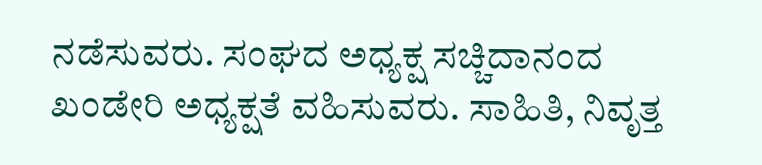ನಡೆಸುವರು. ಸಂಘದ ಅಧ್ಯಕ್ಷ ಸಚ್ಚಿದಾನಂದ ಖಂಡೇರಿ ಅಧ್ಯಕ್ಷತೆ ವಹಿಸುವರು. ಸಾಹಿತಿ, ನಿವೃತ್ತ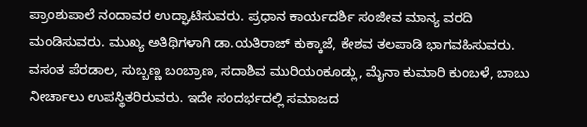ಪ್ರಾಂಶುಪಾಲೆ ನಂದಾವರ ಉದ್ಘಾಟಿಸುವರು. ಪ್ರಧಾನ ಕಾರ್ಯದರ್ಶಿ ಸಂಜೀವ ಮಾನ್ಯ ವರದಿ ಮಂಡಿಸುವರು. ಮುಖ್ಯ ಅತಿಥಿಗಳಾಗಿ ಡಾ.ಯತಿರಾಜ್ ಕುಕ್ಕಾಜೆ, ಕೇಶವ ತಲಪಾಡಿ ಭಾಗವಹಿಸುವರು. ವಸಂತ ಪೆರಡಾಲ, ಸುಬ್ಬಣ್ಣ ಬಂಬ್ರಾಣ, ಸದಾಶಿವ ಮುರಿಯಂಕೂಡ್ಲು, ಮೈನಾ ಕುಮಾರಿ ಕುಂಬಳೆ, ಬಾಬು ನೀರ್ಚಾಲು ಉಪಸ್ಥಿತರಿರುವರು. ಇದೇ ಸಂದರ್ಭದಲ್ಲಿ ಸಮಾಜದ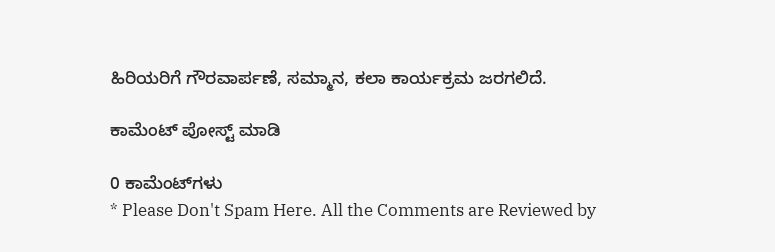ಹಿರಿಯರಿಗೆ ಗೌರವಾರ್ಪಣೆ, ಸಮ್ಮಾನ, ಕಲಾ ಕಾರ್ಯಕ್ರಮ ಜರಗಲಿದೆ.

ಕಾಮೆಂಟ್‌‌ ಪೋಸ್ಟ್‌ ಮಾಡಿ

0 ಕಾಮೆಂಟ್‌ಗಳು
* Please Don't Spam Here. All the Comments are Reviewed by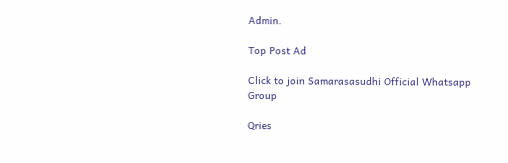Admin.

Top Post Ad

Click to join Samarasasudhi Official Whatsapp Group

Qries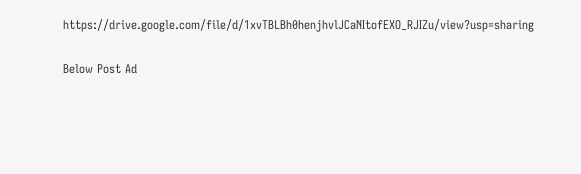https://drive.google.com/file/d/1xvTBLBh0henjhvlJCaNItofEXO_RJIZu/view?usp=sharing

Below Post Ad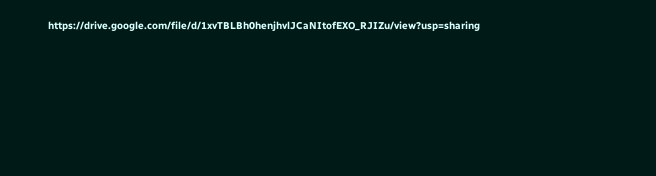https://drive.google.com/file/d/1xvTBLBh0henjhvlJCaNItofEXO_RJIZu/view?usp=sharing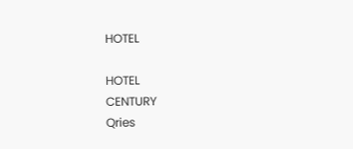HOTEL

HOTEL
CENTURY
Qries